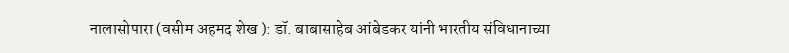नालासोपारा (वसीम अहमद शेख ): डॉ. बाबासाहेब आंबेडकर यांनी भारतीय संविधानाच्या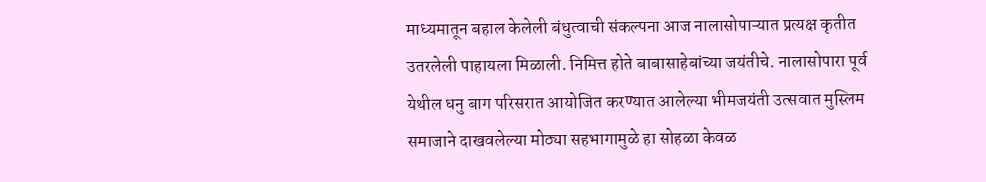माध्यमातून बहाल केलेली बंधुत्वाची संकल्पना आज नालासोपाऱ्यात प्रत्यक्ष कृतीत उतरलेली पाहायला मिळाली. निमित्त होते बाबासाहेबांच्या जयंतीचे. नालासोपारा पूर्व येथील धनु बाग परिसरात आयोजित करण्यात आलेल्या भीमजयंती उत्सवात मुस्लिम समाजाने दाखवलेल्या मोठ्या सहभागामुळे हा सोहळा केवळ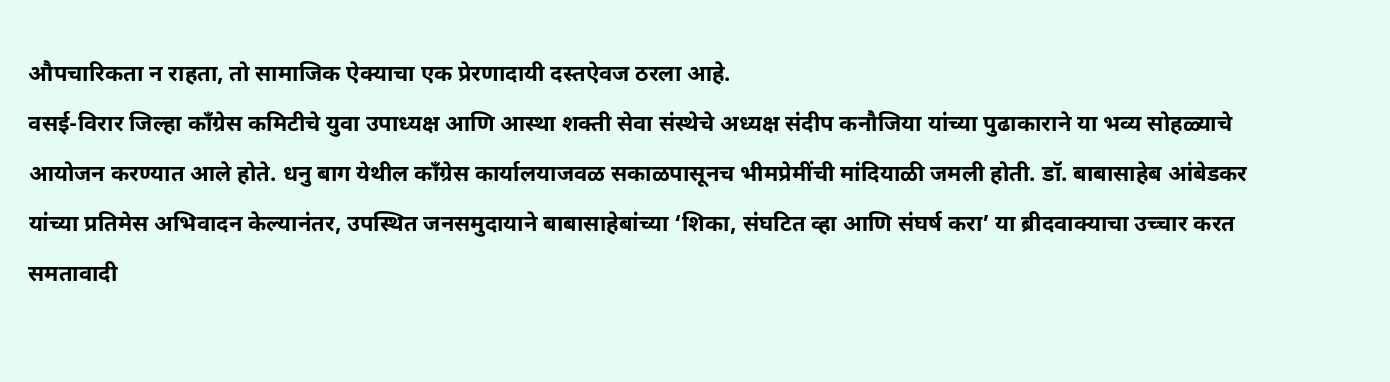औपचारिकता न राहता, तो सामाजिक ऐक्याचा एक प्रेरणादायी दस्तऐवज ठरला आहे.
वसई-विरार जिल्हा काँग्रेस कमिटीचे युवा उपाध्यक्ष आणि आस्था शक्ती सेवा संस्थेचे अध्यक्ष संदीप कनौजिया यांच्या पुढाकाराने या भव्य सोहळ्याचे आयोजन करण्यात आले होते. धनु बाग येथील काँग्रेस कार्यालयाजवळ सकाळपासूनच भीमप्रेमींची मांदियाळी जमली होती. डॉ. बाबासाहेब आंबेडकर यांच्या प्रतिमेस अभिवादन केल्यानंतर, उपस्थित जनसमुदायाने बाबासाहेबांच्या ‘शिका, संघटित व्हा आणि संघर्ष करा’ या ब्रीदवाक्याचा उच्चार करत समतावादी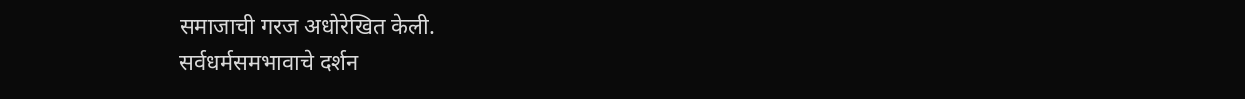समाजाची गरज अधोरेखित केली.
सर्वधर्मसमभावाचे दर्शन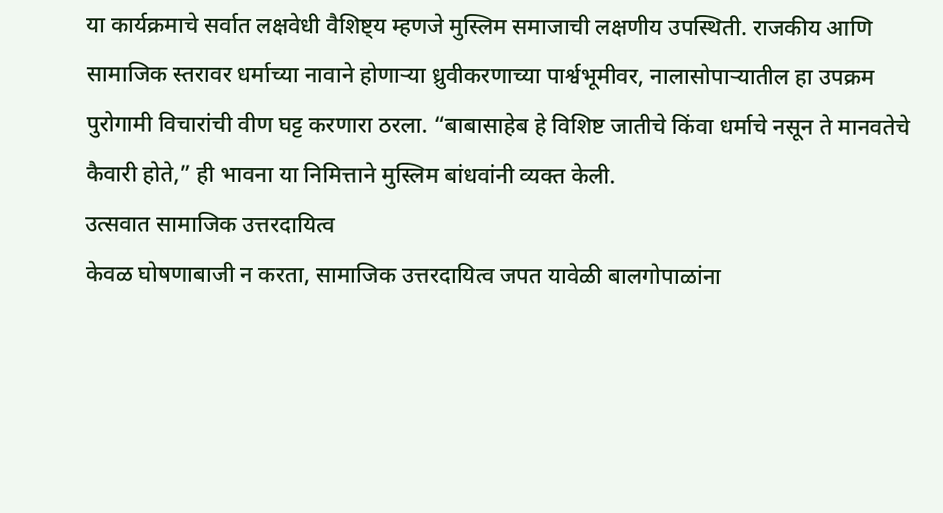या कार्यक्रमाचे सर्वात लक्षवेधी वैशिष्ट्य म्हणजे मुस्लिम समाजाची लक्षणीय उपस्थिती. राजकीय आणि सामाजिक स्तरावर धर्माच्या नावाने होणाऱ्या ध्रुवीकरणाच्या पार्श्वभूमीवर, नालासोपाऱ्यातील हा उपक्रम पुरोगामी विचारांची वीण घट्ट करणारा ठरला. “बाबासाहेब हे विशिष्ट जातीचे किंवा धर्माचे नसून ते मानवतेचे कैवारी होते,” ही भावना या निमित्ताने मुस्लिम बांधवांनी व्यक्त केली.
उत्सवात सामाजिक उत्तरदायित्व
केवळ घोषणाबाजी न करता, सामाजिक उत्तरदायित्व जपत यावेळी बालगोपाळांना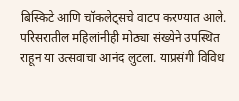बिस्किटे आणि चॉकलेट्सचे वाटप करण्यात आले. परिसरातील महिलांनीही मोठ्या संख्येने उपस्थित राहून या उत्सवाचा आनंद लुटला. याप्रसंगी विविध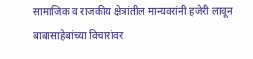सामाजिक व राजकीय क्षेत्रांतील मान्यवरांनी हजेरी लावून बाबासाहेबांच्या विचारांवर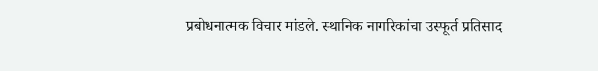प्रबोधनात्मक विचार मांडले. स्थानिक नागरिकांचा उस्फूर्त प्रतिसाद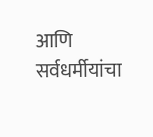आणि सर्वधर्मीयांचा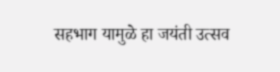सहभाग यामुळे हा जयंती उत्सव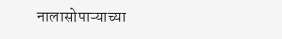नालासोपाऱ्याच्या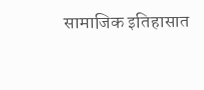सामाजिक इतिहासात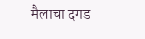मैलाचा दगड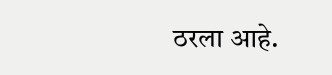ठरला आहे.